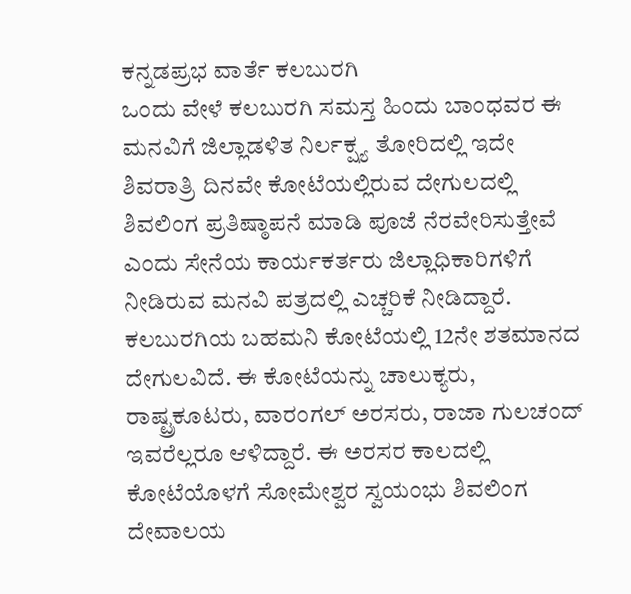ಕನ್ನಡಪ್ರಭ ವಾರ್ತೆ ಕಲಬುರಗಿ
ಒಂದು ವೇಳೆ ಕಲಬುರಗಿ ಸಮಸ್ತ ಹಿಂದು ಬಾಂಧವರ ಈ ಮನವಿಗೆ ಜಿಲ್ಲಾಡಳಿತ ನಿರ್ಲಕ್ಷ್ಯ ತೋರಿದಲ್ಲಿ ಇದೇ ಶಿವರಾತ್ರಿ ದಿನವೇ ಕೋಟೆಯಲ್ಲಿರುವ ದೇಗುಲದಲ್ಲಿ ಶಿವಲಿಂಗ ಪ್ರತಿಷ್ಠಾಪನೆ ಮಾಡಿ ಪೂಜೆ ನೆರವೇರಿಸುತ್ತೇವೆ ಎಂದು ಸೇನೆಯ ಕಾರ್ಯಕರ್ತರು ಜಿಲ್ಲಾಧಿಕಾರಿಗಳಿಗೆ ನೀಡಿರುವ ಮನವಿ ಪತ್ರದಲ್ಲಿ ಎಚ್ಚರಿಕೆ ನೀಡಿದ್ದಾರೆ.
ಕಲಬುರಗಿಯ ಬಹಮನಿ ಕೋಟೆಯಲ್ಲಿ 12ನೇ ಶತಮಾನದ ದೇಗುಲವಿದೆ. ಈ ಕೋಟೆಯನ್ನು ಚಾಲುಕ್ಯರು, ರಾಷ್ಟ್ರಕೂಟರು, ವಾರಂಗಲ್ ಅರಸರು, ರಾಜಾ ಗುಲಚಂದ್ ಇವರೆಲ್ಲರೂ ಆಳಿದ್ದಾರೆ. ಈ ಅರಸರ ಕಾಲದಲ್ಲಿ ಕೋಟೆಯೊಳಗೆ ಸೋಮೇಶ್ವರ ಸ್ವಯಂಭು ಶಿವಲಿಂಗ ದೇವಾಲಯ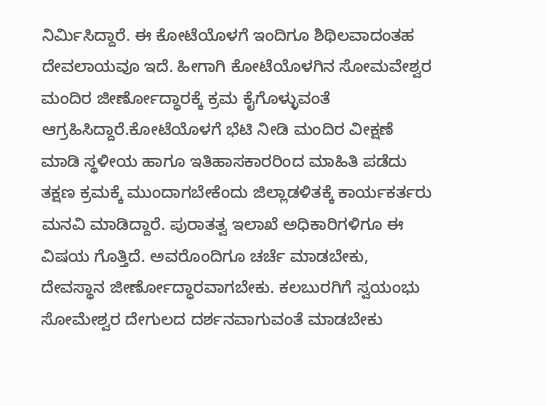ನಿರ್ಮಿಸಿದ್ದಾರೆ. ಈ ಕೋಟೆಯೊಳಗೆ ಇಂದಿಗೂ ಶಿಥಿಲವಾದಂತಹ ದೇವಲಾಯವೂ ಇದೆ. ಹೀಗಾಗಿ ಕೋಟೆಯೊಳಗಿನ ಸೋಮವೇಶ್ವರ ಮಂದಿರ ಜೀರ್ಣೋದ್ಧಾರಕ್ಕೆ ಕ್ರಮ ಕೈಗೊಳ್ಳುವಂತೆ ಆಗ್ರಹಿಸಿದ್ದಾರೆ.ಕೋಟೆಯೊಳಗೆ ಭೆಟಿ ನೀಡಿ ಮಂದಿರ ವೀಕ್ಷಣೆ ಮಾಡಿ ಸ್ಥಳೀಯ ಹಾಗೂ ಇತಿಹಾಸಕಾರರಿಂದ ಮಾಹಿತಿ ಪಡೆದು ತಕ್ಷಣ ಕ್ರಮಕ್ಕೆ ಮುಂದಾಗಬೇಕೆಂದು ಜಿಲ್ಲಾಡಳಿತಕ್ಕೆ ಕಾರ್ಯಕರ್ತರು ಮನವಿ ಮಾಡಿದ್ದಾರೆ. ಪುರಾತತ್ವ ಇಲಾಖೆ ಅಧಿಕಾರಿಗಳಿಗೂ ಈ ವಿಷಯ ಗೊತ್ತಿದೆ. ಅವರೊಂದಿಗೂ ಚರ್ಚೆ ಮಾಡಬೇಕು, ದೇವಸ್ಥಾನ ಜೀರ್ಣೋದ್ಧಾರವಾಗಬೇಕು. ಕಲಬುರಗಿಗೆ ಸ್ವಯಂಭು ಸೋಮೇಶ್ವರ ದೇಗುಲದ ದರ್ಶನವಾಗುವಂತೆ ಮಾಡಬೇಕು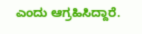ಎಂದು ಆಗ್ರಹಿಸಿದ್ದಾರೆ.